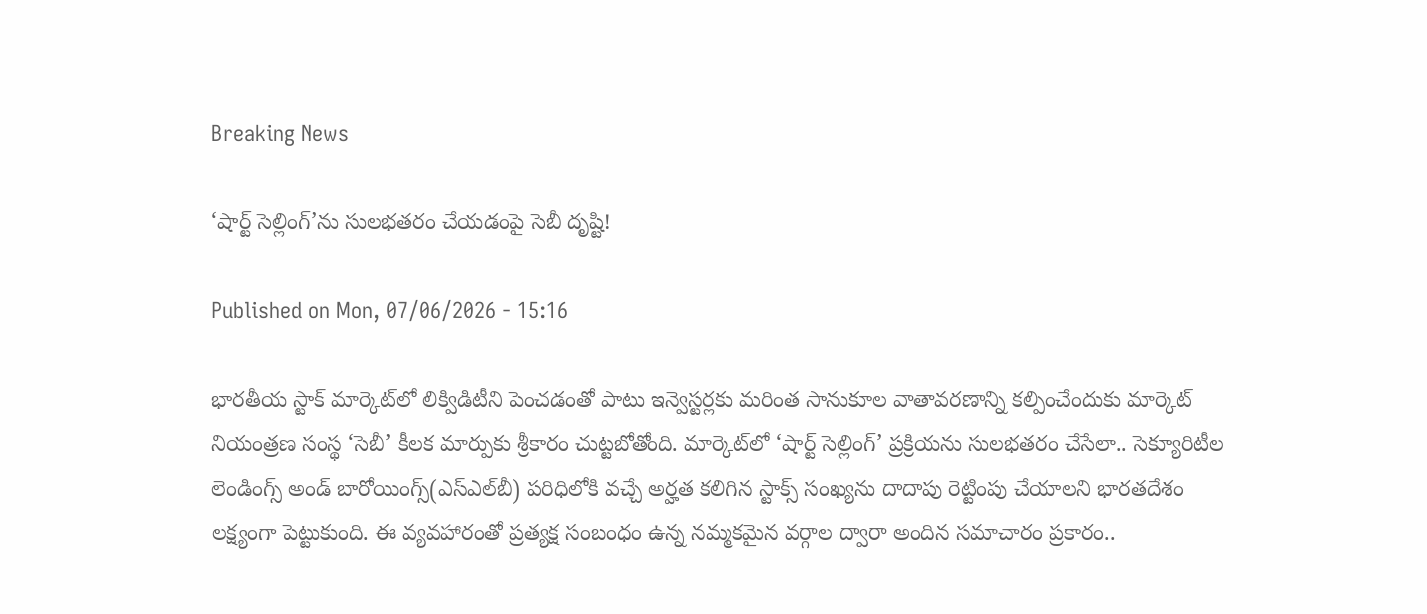Breaking News

‘షార్ట్ సెల్లింగ్’ను సులభతరం చేయడంపై సెబీ దృష్టి!

Published on Mon, 07/06/2026 - 15:16

భారతీయ స్టాక్ మార్కెట్‌లో లిక్విడిటీని పెంచడంతో పాటు ఇన్వెస్టర్లకు మరింత సానుకూల వాతావరణాన్ని కల్పించేందుకు మార్కెట్ నియంత్రణ సంస్థ ‘సెబీ’ కీలక మార్పుకు శ్రీకారం చుట్టబోతోంది. మార్కెట్‌లో ‘షార్ట్ సెల్లింగ్’ ప్రక్రియను సులభతరం చేసేలా.. సెక్యూరిటీల లెండింగ్స్‌ అండ్‌ బారోయింగ్స్‌(ఎస్‌ఎల్‌బీ) పరిధిలోకి వచ్చే అర్హత కలిగిన స్టాక్స్ సంఖ్యను దాదాపు రెట్టింపు చేయాలని భారతదేశం లక్ష్యంగా పెట్టుకుంది. ఈ వ్యవహారంతో ప్రత్యక్ష సంబంధం ఉన్న నమ్మకమైన వర్గాల ద్వారా అందిన సమాచారం ప్రకారం..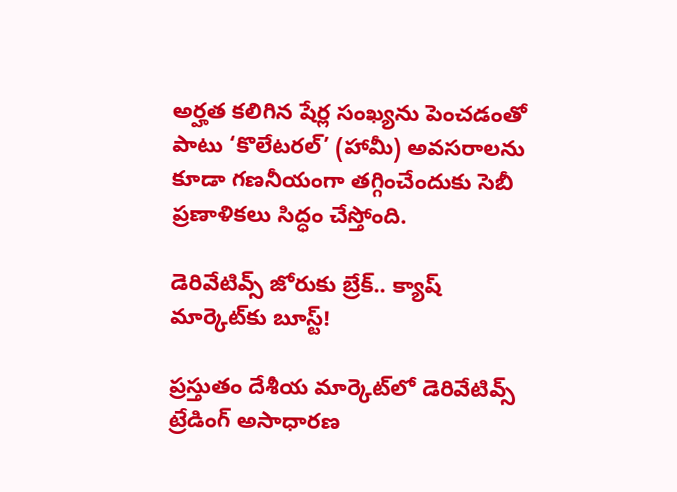అర్హత కలిగిన షేర్ల సంఖ్యను పెంచడంతో పాటు ‘కొలేటరల్’ (హామీ) అవసరాలను కూడా గణనీయంగా తగ్గించేందుకు సెబీ ప్రణాళికలు సిద్ధం చేస్తోంది.

డెరివేటివ్స్ జోరుకు బ్రేక్.. క్యాష్ మార్కెట్‌కు బూస్ట్!

ప్రస్తుతం దేశీయ మార్కెట్‌లో డెరివేటివ్స్ ట్రేడింగ్ అసాధారణ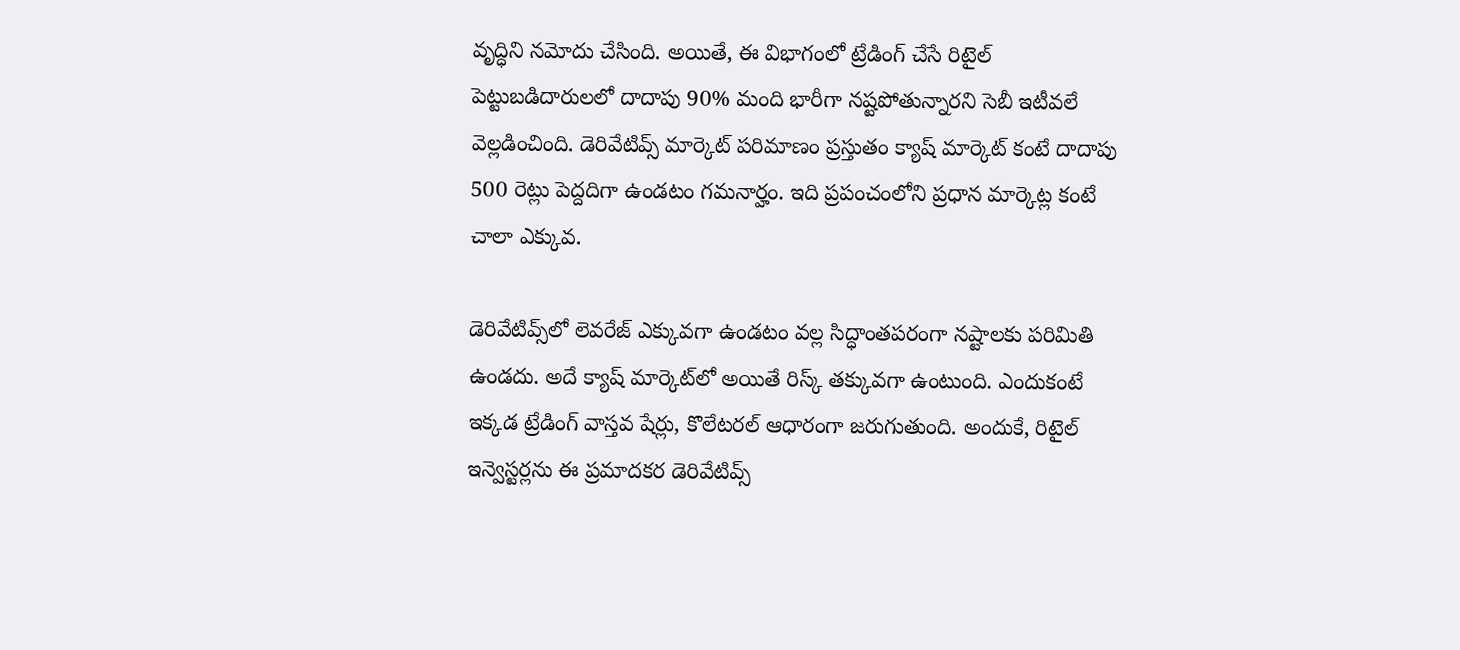వృద్ధిని నమోదు చేసింది. అయితే, ఈ విభాగంలో ట్రేడింగ్ చేసే రిటైల్ పెట్టుబడిదారులలో దాదాపు 90% మంది భారీగా నష్టపోతున్నారని సెబీ ఇటీవలే వెల్లడించింది. డెరివేటివ్స్ మార్కెట్ పరిమాణం ప్రస్తుతం క్యాష్ మార్కెట్ కంటే దాదాపు 500 రెట్లు పెద్దదిగా ఉండటం గమనార్హం. ఇది ప్రపంచంలోని ప్రధాన మార్కెట్ల కంటే చాలా ఎక్కువ.

డెరివేటివ్స్‌లో లెవరేజ్ ఎక్కువగా ఉండటం వల్ల సిద్ధాంతపరంగా నష్టాలకు పరిమితి ఉండదు. అదే క్యాష్ మార్కెట్‌లో అయితే రిస్క్ తక్కువగా ఉంటుంది. ఎందుకంటే ఇక్కడ ట్రేడింగ్ వాస్తవ షేర్లు, కొలేటరల్ ఆధారంగా జరుగుతుంది. అందుకే, రిటైల్ ఇన్వెస్టర్లను ఈ ప్రమాదకర డెరివేటివ్స్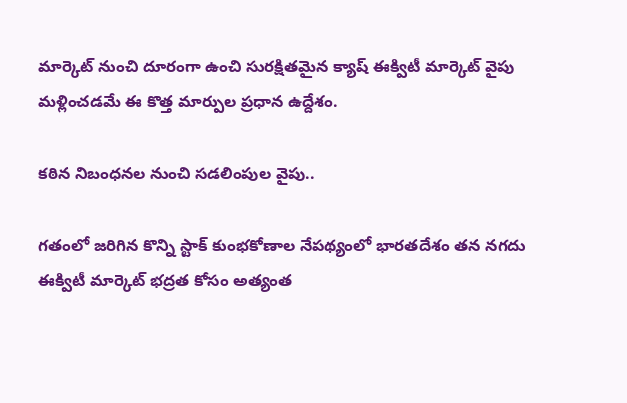మార్కెట్ నుంచి దూరంగా ఉంచి సురక్షితమైన క్యాష్ ఈక్విటీ మార్కెట్ వైపు మళ్లించడమే ఈ కొత్త మార్పుల ప్రధాన ఉద్దేశం.

కఠిన నిబంధనల నుంచి సడలింపుల వైపు..

గతంలో జరిగిన కొన్ని స్టాక్ కుంభకోణాల నేపథ్యంలో భారతదేశం తన నగదు ఈక్విటీ మార్కెట్ భద్రత కోసం అత్యంత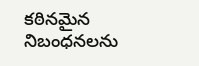కఠినమైన నిబంధనలను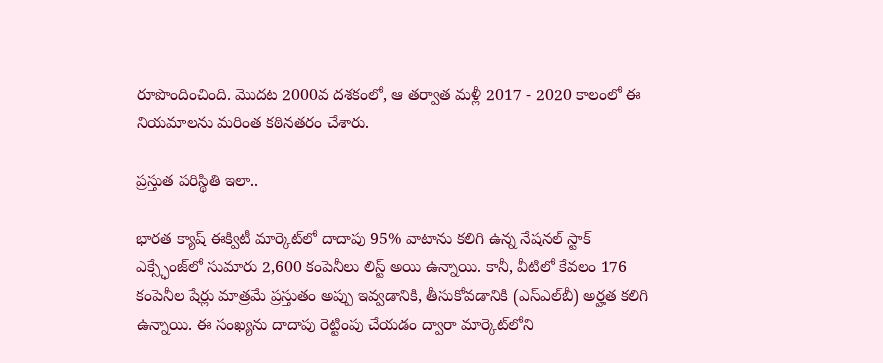రూపొందించింది. మొదట 2000వ దశకంలో, ఆ తర్వాత మళ్లీ 2017 - 2020 కాలంలో ఈ నియమాలను మరింత కఠినతరం చేశారు.

ప్రస్తుత పరిస్థితి ఇలా..

భారత క్యాష్ ఈక్విటీ మార్కెట్‌లో దాదాపు 95% వాటాను కలిగి ఉన్న నేషనల్ స్టాక్ ఎక్స్ఛేంజ్‌లో సుమారు 2,600 కంపెనీలు లిస్ట్ అయి ఉన్నాయి. కానీ, వీటిలో కేవలం 176 కంపెనీల షేర్లు మాత్రమే ప్రస్తుతం అప్పు ఇవ్వడానికి, తీసుకోవడానికి (ఎస్‌ఎల్‌బీ) అర్హత కలిగి ఉన్నాయి. ఈ సంఖ్యను దాదాపు రెట్టింపు చేయడం ద్వారా మార్కెట్‌లోని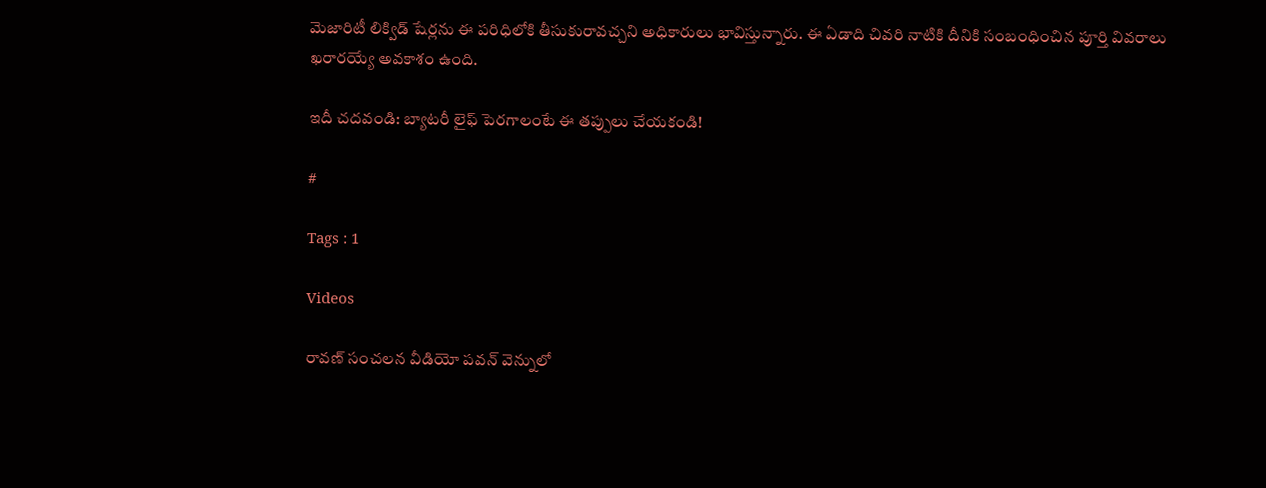మెజారిటీ లిక్విడ్ షేర్లను ఈ పరిధిలోకి తీసుకురావచ్చని అధికారులు భావిస్తున్నారు. ఈ ఏడాది చివరి నాటికి దీనికి సంబంధించిన పూర్తి వివరాలు ఖరారయ్యే అవకాశం ఉంది.

ఇదీ చదవండి: బ్యాటరీ లైఫ్ పెరగాలంటే ఈ తప్పులు చేయకండి!

#

Tags : 1

Videos

రావణ్ సంచలన వీడియో పవన్ వెన్నులో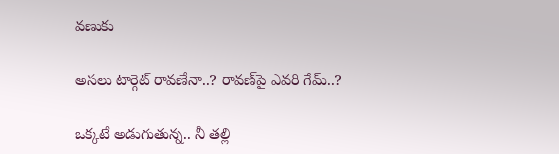వణుకు

అసలు టార్గెట్ రావణేనా..? రావణ్‌పై ఎవరి గేమ్..?

ఒక్కటే అడుగుతున్న.. నీ తల్లి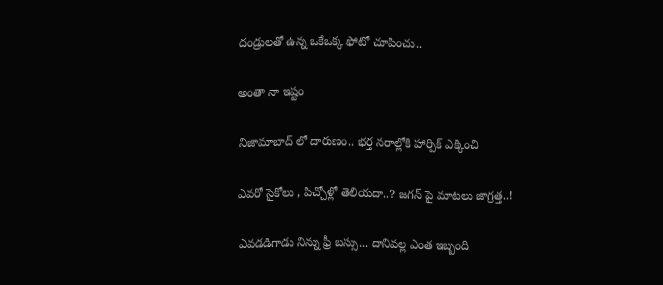దండ్రులతో ఉన్న ఒకేఒక్క ఫోటో చూపించు..

అంతా నా ఇష్టం

నిజామాబాద్ లో దారుణం.. భర్త నరాల్లోకి హార్పిక్ ఎక్కించి

ఎవరో సైకోలు , పిచ్చోళ్లో తెలియదా..? జగన్ పై మాటలు జాగ్రత్త..!

ఎవడడిగాడు నిన్ను ఫ్రీ బస్సు... దానివల్ల ఎంత ఇబ్బంది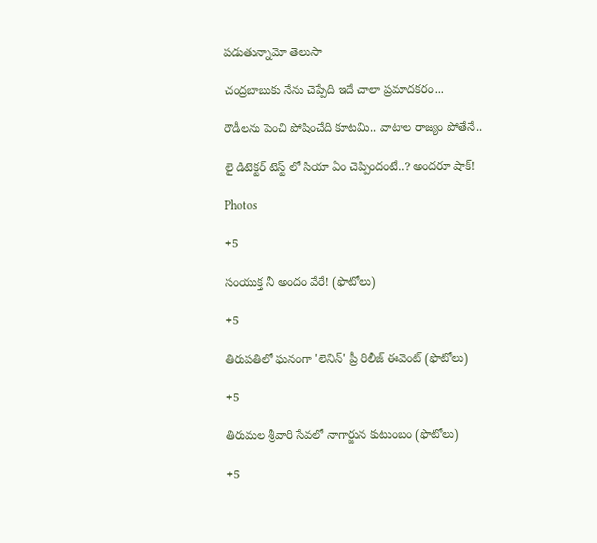పడుతున్నామో తెలుసా

చంద్రబాబుకు నేను చెప్పేది ఇదే చాలా ప్రమాదకరం...

రౌడీలను పెంచి పోషించేది కూటమి.. వాటాల రాజ్యం పోతేనే..

లై డిటెక్టర్ టెస్ట్ లో సియా ఏం చెప్పిందంటే..? అందరూ షాక్!

Photos

+5

సంయుక్త నీ అందం వేరే! (ఫొటోలు)

+5

తిరుపతిలో ఘనంగా 'లెనిన్' ప్రీ రిలీజ్ ఈవెంట్ (ఫొటోలు)

+5

తిరుమల శ్రీవారి సేవలో నాగార్జున కుటుంబం (ఫొటోలు)

+5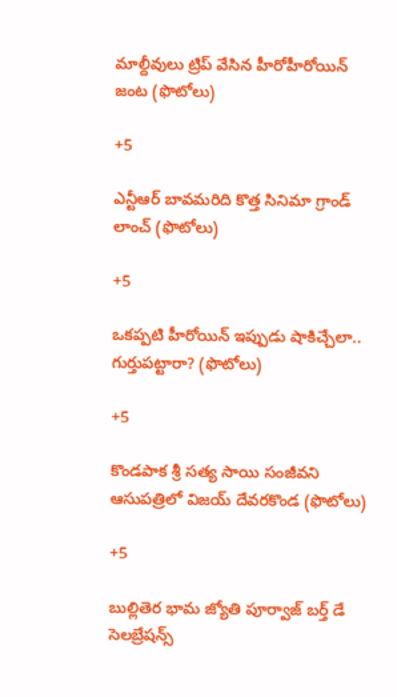మాల్దీవులు ట్రిప్ వేసిన హీరోహీరోయిన్ జంట (ఫొటోలు)

+5

ఎన్టీఆర్ బావమరిది కొత్త సినిమా గ్రాండ్ లాంచ్ (ఫొటోలు)

+5

ఒకప్పటి హీరోయిన్ ఇప్పుడు షాకిచ్చేలా.. గుర్తుపట్టారా? (ఫొటోలు)

+5

కొండపాక శ్రీ సత్య సాయి సంజీవని ఆసుపత్రిలో విజయ్ దేవరకొండ (ఫొటోలు)

+5

బుల్లితెర భామ జ్యోతి పూర్వాజ్ బర్త్‌ డే సెలబ్రేషన్స్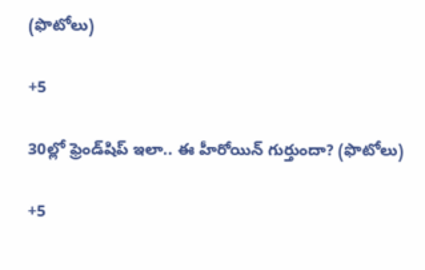(ఫొటోలు)

+5

30ల్లో ఫ్రెండ్‌షిప్ ఇలా.. ఈ హీరోయిన్ గుర్తుందా? (ఫొటోలు)

+5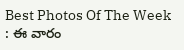Best Photos Of The Week : ఈ వారం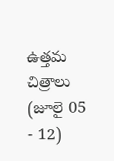ఉత్తమ చిత్రాలు (జూలై 05 - 12)